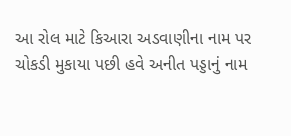આ રોલ માટે કિઆરા અડવાણીના નામ પર ચોકડી મુકાયા પછી હવે અનીત પડ્ડાનું નામ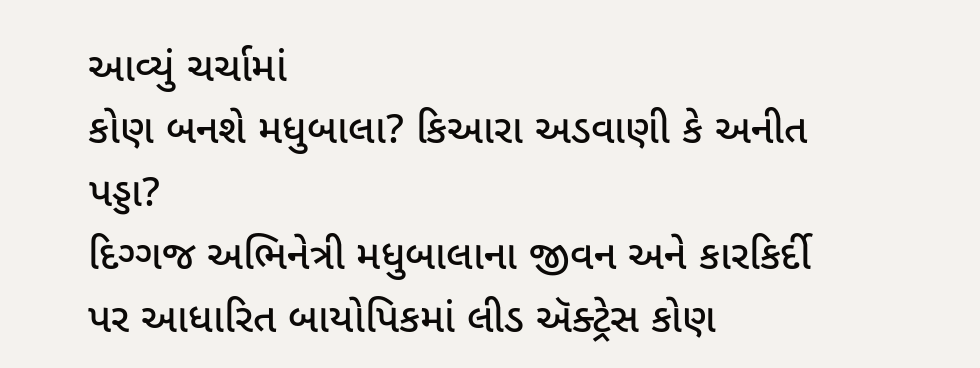આવ્યું ચર્ચામાં
કોણ બનશે મધુબાલા? કિઆરા અડવાણી કે અનીત પડ્ડા?
દિગ્ગજ અભિનેત્રી મધુબાલાના જીવન અને કારકિર્દી પર આધારિત બાયોપિકમાં લીડ ઍક્ટ્રેસ કોણ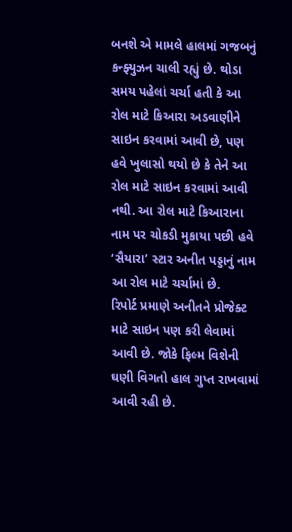બનશે એ મામલે હાલમાં ગજબનું કન્ફ્યુઝન ચાલી રહ્યું છે. થોડા સમય પહેલાં ચર્ચા હતી કે આ રોલ માટે કિઆરા અડવાણીને સાઇન કરવામાં આવી છે, પણ હવે ખુલાસો થયો છે કે તેને આ રોલ માટે સાઇન કરવામાં આવી નથી. આ રોલ માટે કિઆરાના નામ પર ચોકડી મુકાયા પછી હવે ‘સૈયારા’ સ્ટાર અનીત પડ્ડાનું નામ આ રોલ માટે ચર્ચામાં છે.
રિપોર્ટ પ્રમાણે અનીતને પ્રોજેક્ટ માટે સાઇન પણ કરી લેવામાં આવી છે. જોકે ફિલ્મ વિશેની ઘણી વિગતો હાલ ગુપ્ત રાખવામાં આવી રહી છે.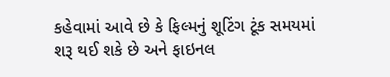કહેવામાં આવે છે કે ફિલ્મનું શૂટિંગ ટૂંક સમયમાં શરૂ થઈ શકે છે અને ફાઇનલ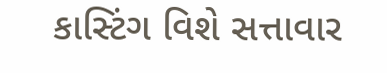કાસ્ટિંગ વિશે સત્તાવાર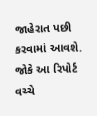જાહેરાત પછી કરવામાં આવશે. જોકે આ રિપોર્ટ વચ્ચે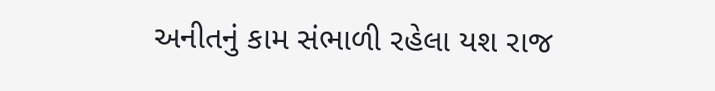અનીતનું કામ સંભાળી રહેલા યશ રાજ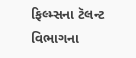ફિલ્મ્સના ટૅલન્ટ વિભાગના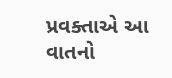પ્રવક્તાએ આ વાતનો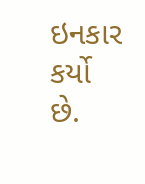ઇનકાર કર્યો છે.